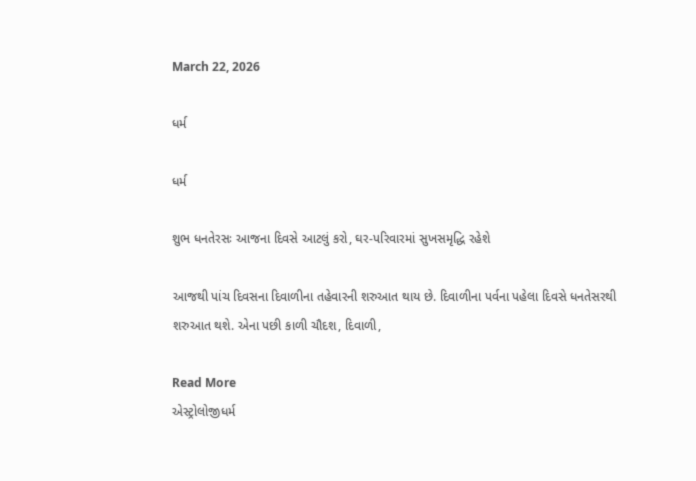March 22, 2026

ધર્મ

ધર્મ

શુભ ધનતેરસઃ આજના દિવસે આટલું કરો, ઘર-પરિવારમાં સુખસમૃદ્ધિ રહેશે

આજથી પાંચ દિવસના દિવાળીના તહેવારની શરુઆત થાય છે. દિવાળીના પર્વના પહેલા દિવસે ધનતેસરથી શરુઆત થશે. એના પછી કાળી ચૌદશ, દિવાળી,

Read More
એસ્ટ્રોલોજીધર્મ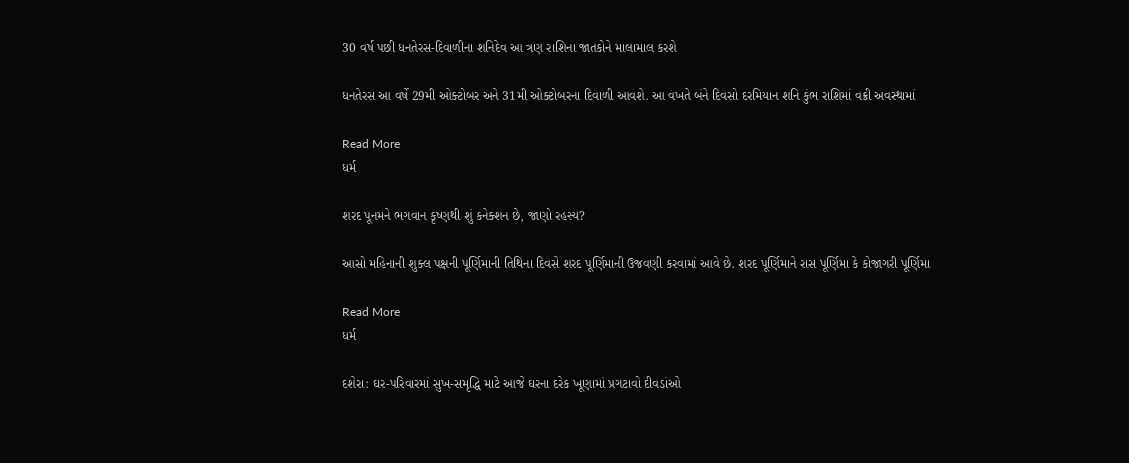30 વર્ષ પછી ધનતેરસ-દિવાળીના શનિદેવ આ ત્રણ રાશિના જાતકોને માલામાલ કરશે

ધનતેરસ આ વર્ષે 29મી ઓક્ટોબર અને 31મી ઓક્ટોબરના દિવાળી આવશે. આ વખતે બંને દિવસો દરમિયાન શનિ કુંભ રાશિમાં વક્રી અવસ્થામાં

Read More
ધર્મ

શરદ પૂનમને ભગવાન કૃષ્ણથી શું કનેક્શન છે, જાણો રહસ્ય?

આસો મહિનાની શુક્લ પક્ષની પૂર્ણિમાની તિથિના દિવસે શરદ પૂર્ણિમાની ઉજવણી કરવામાં આવે છે. શરદ પૂર્ણિમાને રાસ પૂર્ણિમા કે કોજાગરી પૂર્ણિમા

Read More
ધર્મ

દશેરા: ઘર-પરિવારમાં સુખ-સમૃદ્ધિ માટે આજે ઘરના દરેક ખૂણામાં પ્રગટાવો દીવડાંઓ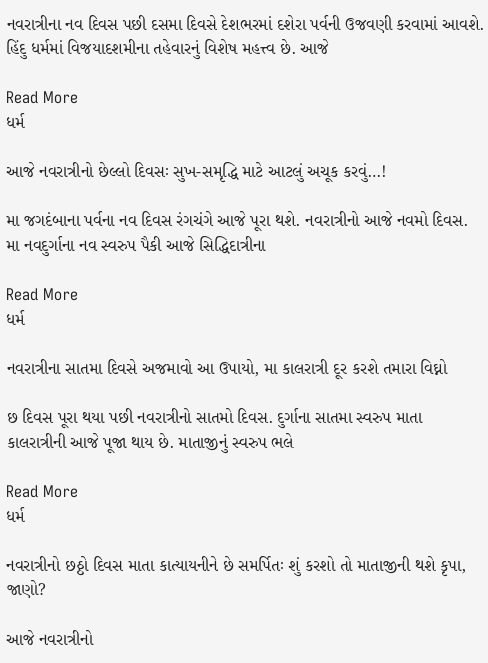નવરાત્રીના નવ દિવસ પછી દસમા દિવસે દેશભરમાં દશેરા પર્વની ઉજવણી કરવામાં આવશે. હિંદુ ધર્મમાં વિજયાદશમીના તહેવારનું વિશેષ મહત્ત્વ છે. આજે

Read More
ધર્મ

આજે નવરાત્રીનો છેલ્લો દિવસઃ સુખ-સમૃદ્ધિ માટે આટલું અચૂક કરવું…!

મા જગદંબાના પર્વના નવ દિવસ રંગચંગે આજે પૂરા થશે. નવરાત્રીનો આજે નવમો દિવસ. મા નવદુર્ગાના નવ સ્વરુપ પૈકી આજે સિદ્ધિદાત્રીના

Read More
ધર્મ

નવરાત્રીના સાતમા દિવસે અજમાવો આ ઉપાયો, મા કાલરાત્રી દૂર કરશે તમારા વિઘ્નો

છ દિવસ પૂરા થયા પછી નવરાત્રીનો સાતમો દિવસ. દુર્ગાના સાતમા સ્વરુપ માતા કાલરાત્રીની આજે પૂજા થાય છે. માતાજીનું સ્વરુપ ભલે

Read More
ધર્મ

નવરાત્રીનો છઠ્ઠો દિવસ માતા કાત્યાયનીને છે સમર્પિતઃ શું કરશો તો માતાજીની થશે કૃપા, જાણો?

આજે નવરાત્રીનો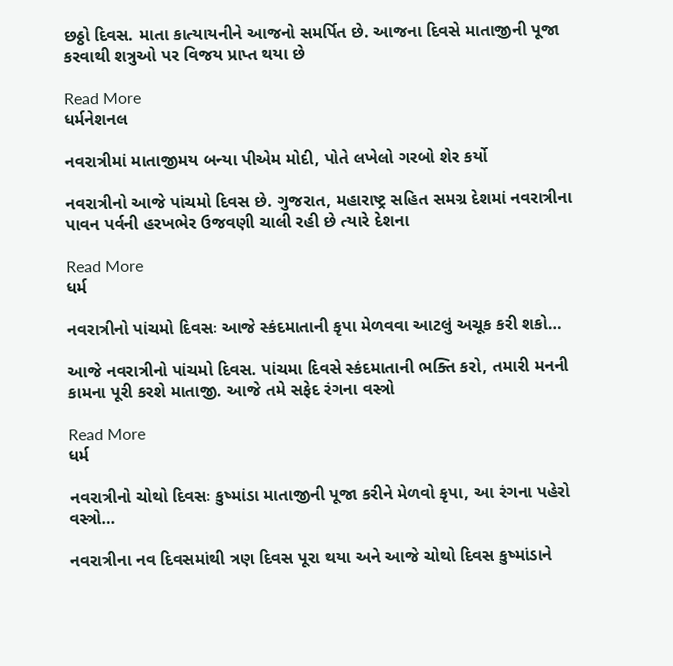છઠ્ઠો દિવસ. માતા કાત્યાયનીને આજનો સમર્પિત છે. આજના દિવસે માતાજીની પૂજા કરવાથી શત્રુઓ પર વિજય પ્રાપ્ત થયા છે

Read More
ધર્મનેશનલ

નવરાત્રીમાં માતાજીમય બન્યા પીએમ મોદી, પોતે લખેલો ગરબો શેર કર્યો

નવરાત્રીનો આજે પાંચમો દિવસ છે. ગુજરાત, મહારાષ્ટ્ર સહિત સમગ્ર દેશમાં નવરાત્રીના પાવન પર્વની હરખભેર ઉજવણી ચાલી રહી છે ત્યારે દેશના

Read More
ધર્મ

નવરાત્રીનો પાંચમો દિવસઃ આજે સ્કંદમાતાની કૃપા મેળવવા આટલું અચૂક કરી શકો…

આજે નવરાત્રીનો પાંચમો દિવસ. પાંચમા દિવસે સ્કંદમાતાની ભક્તિ કરો, તમારી મનની કામના પૂરી કરશે માતાજી. આજે તમે સફેદ રંગના વસ્ત્રો

Read More
ધર્મ

નવરાત્રીનો ચોથો દિવસઃ કુષ્માંડા માતાજીની પૂજા કરીને મેળવો કૃપા, આ રંગના પહેરો વસ્ત્રો…

નવરાત્રીના નવ દિવસમાંથી ત્રણ દિવસ પૂરા થયા અને આજે ચોથો દિવસ કુષ્માંડાને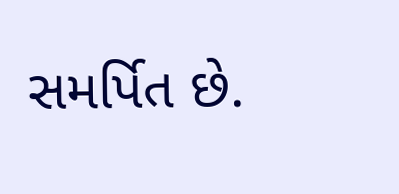સમર્પિત છે.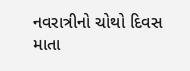નવરાત્રીનો ચોથો દિવસ માતા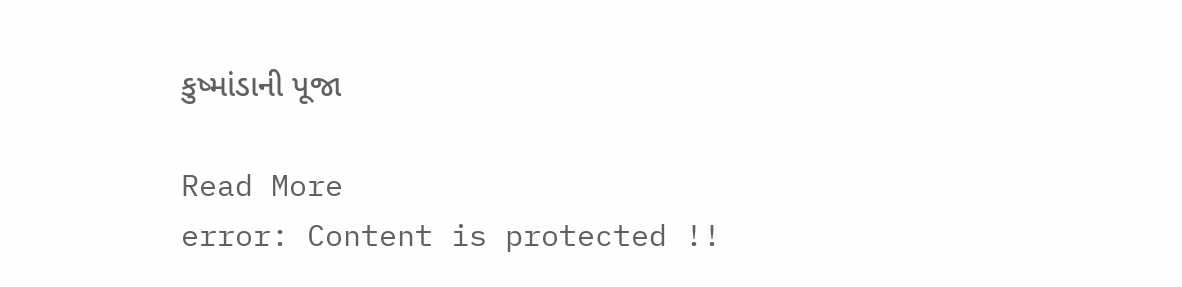કુષ્માંડાની પૂજા

Read More
error: Content is protected !!